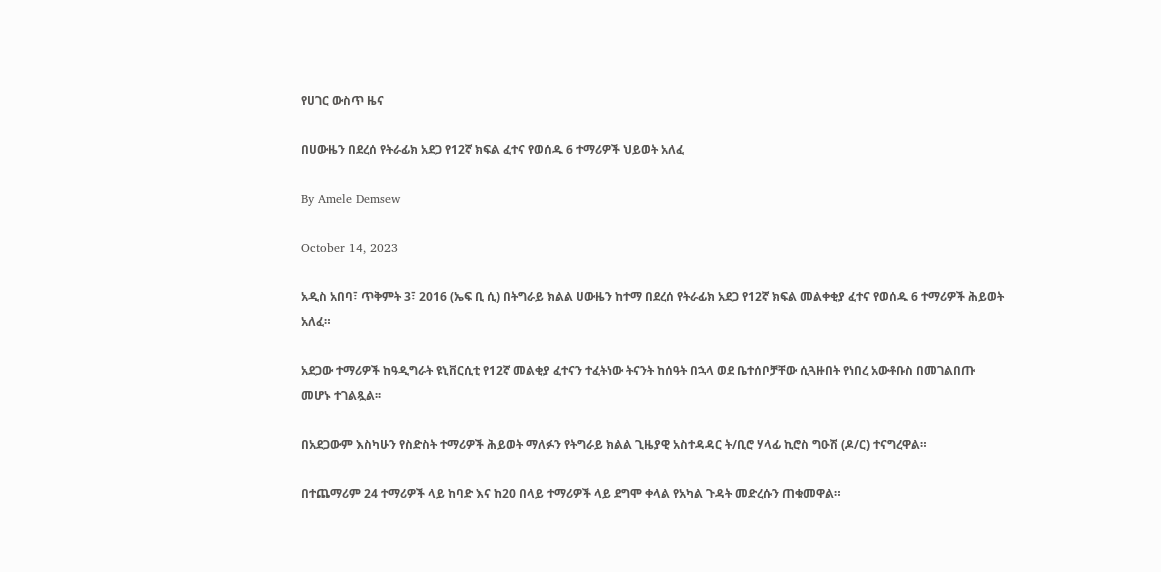የሀገር ውስጥ ዜና

በሀውዜን በደረሰ የትራፊክ አደጋ የ12ኛ ክፍል ፈተና የወሰዱ 6 ተማሪዎች ህይወት አለፈ

By Amele Demsew

October 14, 2023

አዲስ አበባ፣ ጥቅምት 3፣ 2016 (ኤፍ ቢ ሲ) በትግራይ ክልል ሀውዜን ከተማ በደረሰ የትራፊክ አደጋ የ12ኛ ክፍል መልቀቂያ ፈተና የወሰዱ 6 ተማሪዎች ሕይወት አለፈ።

አደጋው ተማሪዎች ከዓዲግራት ዩኒቨርሲቲ የ12ኛ መልቂያ ፈተናን ተፈትነው ትናንት ከሰዓት በኋላ ወደ ቤተሰቦቻቸው ሲጓዙበት የነበረ አውቶቡስ በመገልበጡ መሆኑ ተገልጿል፡፡

በአደጋውም እስካሁን የስድስት ተማሪዎች ሕይወት ማለፉን የትግራይ ክልል ጊዜያዊ አስተዳዳር ት/ቢሮ ሃላፊ ኪሮስ ግዑሽ (ዶ/ር) ተናግረዋል።

በተጨማሪም 24 ተማሪዎች ላይ ከባድ እና ከ20 በላይ ተማሪዎች ላይ ደግሞ ቀላል የአካል ጉዳት መድረሱን ጠቁመዋል።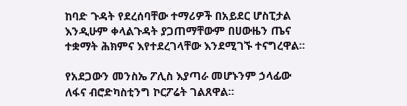ከባድ ጉዳት የደረሰባቸው ተማሪዎች በአይደር ሆስፒታል እንዲሁም ቀላልጉዳት ያጋጠማቸውም በሀውዜን ጤና ተቋማት ሕክምና እየተደረገላቸው እንደሚገኙ ተናግረዋል።

የአደጋውን መንስኤ ፖሊስ እያጣራ መሆኑንም ኃላፊው ለፋና ብሮድካስቲንግ ኮርፖሬት ገልጸዋል።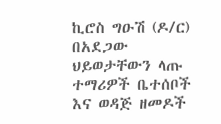ኪሮስ ግዑሽ (ዶ/ር) በአደጋው ህይወታቸውን ላጡ ተማሪዎች ቤተሰቦች እና ወዳጅ ዘመዶች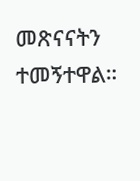መጽናናትን ተመኝተዋል።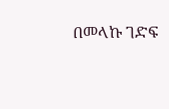በመላኩ ገድፍ